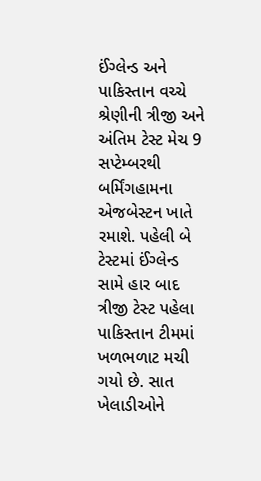ઈંગ્લેન્ડ અને પાકિસ્તાન વચ્ચે શ્રેણીની ત્રીજી અને અંતિમ ટેસ્ટ મેચ 9 સપ્ટેમ્બરથી બર્મિંગહામના એજબેસ્ટન ખાતે રમાશે. પહેલી બે ટેસ્ટમાં ઈંગ્લેન્ડ સામે હાર બાદ ત્રીજી ટેસ્ટ પહેલા પાકિસ્તાન ટીમમાં ખળભળાટ મચી ગયો છે. સાત ખેલાડીઓને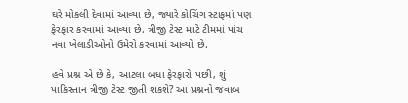ઘરે મોકલી દેવામાં આવ્યા છે, જ્યારે કોચિંગ સ્ટાફમાં પણ ફેરફાર કરવામાં આવ્યા છે. ત્રીજી ટેસ્ટ માટે ટીમમાં પાંચ નવા ખેલાડીઓનો ઉમેરો કરવામાં આવ્યો છે.

હવે પ્રશ્ન એ છે કે, આટલા બધા ફેરફારો પછી, શું પાકિસ્તાન ત્રીજી ટેસ્ટ જીતી શકશે? આ પ્રશ્નનો જવાબ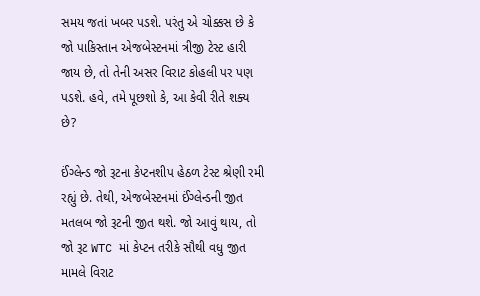સમય જતાં ખબર પડશે. પરંતુ એ ચોક્કસ છે કે જો પાકિસ્તાન એજબેસ્ટનમાં ત્રીજી ટેસ્ટ હારી જાય છે, તો તેની અસર વિરાટ કોહલી પર પણ પડશે. હવે, તમે પૂછશો કે, આ કેવી રીતે શક્ય છે?

ઈંગ્લેન્ડ જો રૂટના કેપ્ટનશીપ હેઠળ ટેસ્ટ શ્રેણી રમી રહ્યું છે. તેથી, એજબેસ્ટનમાં ઈંગ્લેન્ડની જીત મતલબ જો રૂટની જીત થશે. જો આવું થાય, તો જો રૂટ WTC માં કેપ્ટન તરીકે સૌથી વધુ જીત મામલે વિરાટ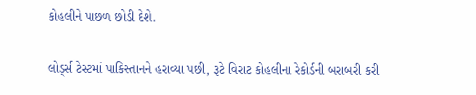કોહલીને પાછળ છોડી દેશે.

લોર્ડ્સ ટેસ્ટમાં પાકિસ્તાનને હરાવ્યા પછી, રૂટે વિરાટ કોહલીના રેકોર્ડની બરાબરી કરી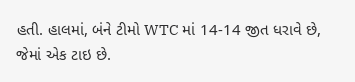હતી. હાલમાં, બંને ટીમો WTC માં 14-14 જીત ધરાવે છે, જેમાં એક ટાઇ છે.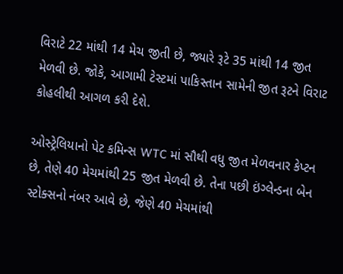વિરાટે 22 માંથી 14 મેચ જીતી છે, જ્યારે રૂટે 35 માંથી 14 જીત મેળવી છે. જોકે, આગામી ટેસ્ટમાં પાકિસ્તાન સામેની જીત રૂટને વિરાટ કોહલીથી આગળ કરી દેશે.

ઓસ્ટ્રેલિયાનો પેટ કમિન્સ WTC માં સૌથી વધુ જીત મેળવનાર કેપ્ટન છે, તેણે 40 મેચમાંથી 25 જીત મેળવી છે. તેના પછી ઇંગ્લેન્ડના બેન સ્ટોક્સનો નંબર આવે છે, જેણે 40 મેચમાંથી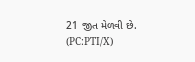21 જીત મેળવી છે. (PC:PTI/X)